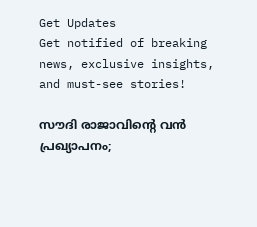Get Updates
Get notified of breaking news, exclusive insights, and must-see stories!

സൗദി രാജാവിന്റെ വന്‍ പ്രഖ്യാപനം;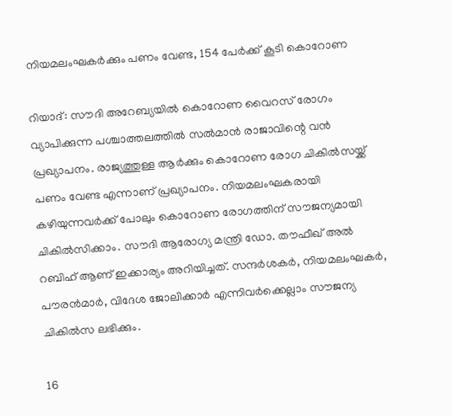നിയമലംഘകര്‍ക്കും പണം വേണ്ട, 154 പേര്‍ക്ക് കൂടി കൊറോണ

റിയാദ്: സൗദി അറേബ്യയില്‍ കൊറോണ വൈറസ് രോഗം വ്യാപിക്കുന്ന പശ്ചാത്തലത്തില്‍ സല്‍മാന്‍ രാജാവിന്റെ വന്‍ പ്രഖ്യാപനം. രാജ്യത്തുള്ള ആര്‍ക്കും കൊറോണ രോഗ ചികില്‍സയ്ക്ക് പണം വേണ്ട എന്നാണ് പ്രഖ്യാപനം. നിയമലംഘകരായി കഴിയുന്നവര്‍ക്ക് പോലും കൊറോണ രോഗത്തിന് സൗജന്യമായി ചികില്‍സിക്കാം. സൗദി ആരോഗ്യ മന്ത്രി ഡോ. തൗഫീഖ് അല്‍ റബിഹ് ആണ് ഇക്കാര്യം അറിയിച്ചത്. സന്ദര്‍ശകര്‍, നിയമലംഘകര്‍, പൗരന്‍മാര്‍, വിദേശ ജോലിക്കാര്‍ എന്നിവര്‍ക്കെല്ലാം സൗജന്യ ചികില്‍സ ലഭിക്കും.

16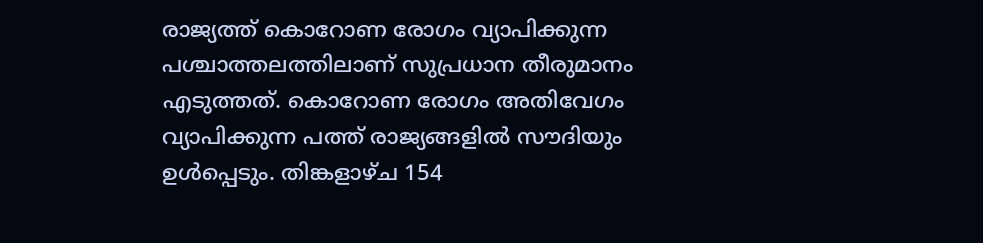രാജ്യത്ത് കൊറോണ രോഗം വ്യാപിക്കുന്ന പശ്ചാത്തലത്തിലാണ് സുപ്രധാന തീരുമാനം എടുത്തത്. കൊറോണ രോഗം അതിവേഗം വ്യാപിക്കുന്ന പത്ത് രാജ്യങ്ങളില്‍ സൗദിയും ഉള്‍പ്പെടും. തിങ്കളാഴ്ച 154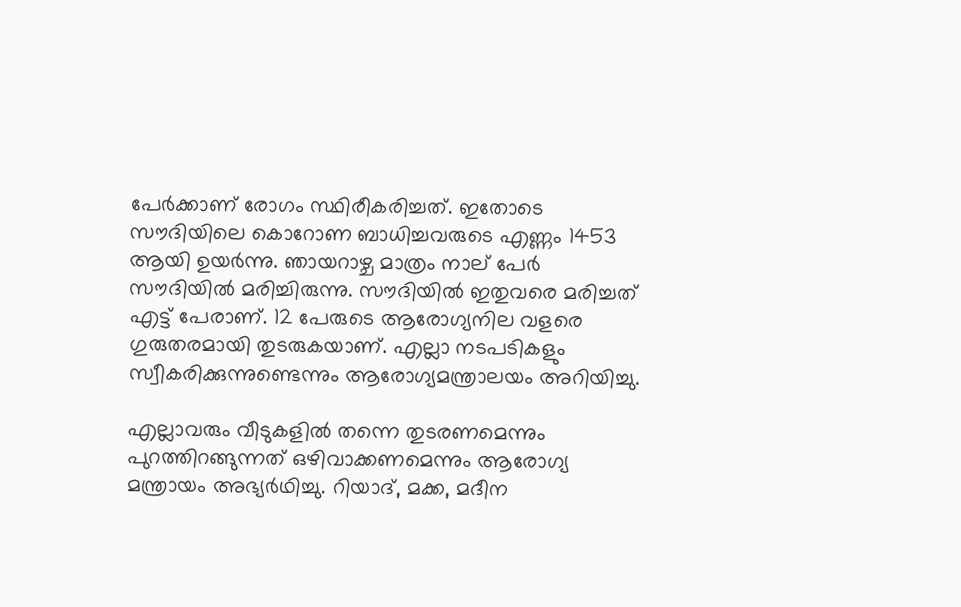പേര്‍ക്കാണ് രോഗം സ്ഥിരീകരിച്ചത്. ഇതോടെ സൗദിയിലെ കൊറോണ ബാധിച്ചവരുടെ എണ്ണം 1453 ആയി ഉയര്‍ന്നു. ഞായറാഴ്ച മാത്രം നാല് പേര്‍ സൗദിയില്‍ മരിച്ചിരുന്നു. സൗദിയില്‍ ഇതുവരെ മരിച്ചത് എട്ട് പേരാണ്. 12 പേരുടെ ആരോഗ്യനില വളരെ ഗുരുതരമായി തുടരുകയാണ്. എല്ലാ നടപടികളും സ്വീകരിക്കുന്നുണ്ടെന്നും ആരോഗ്യമന്ത്രാലയം അറിയിച്ചു.

എല്ലാവരും വീടുകളില്‍ തന്നെ തുടരണമെന്നും പുറത്തിറങ്ങുന്നത് ഒഴിവാക്കണമെന്നും ആരോഗ്യ മന്ത്രായം അഭ്യര്‍ഥിച്ചു. റിയാദ്, മക്ക, മദീന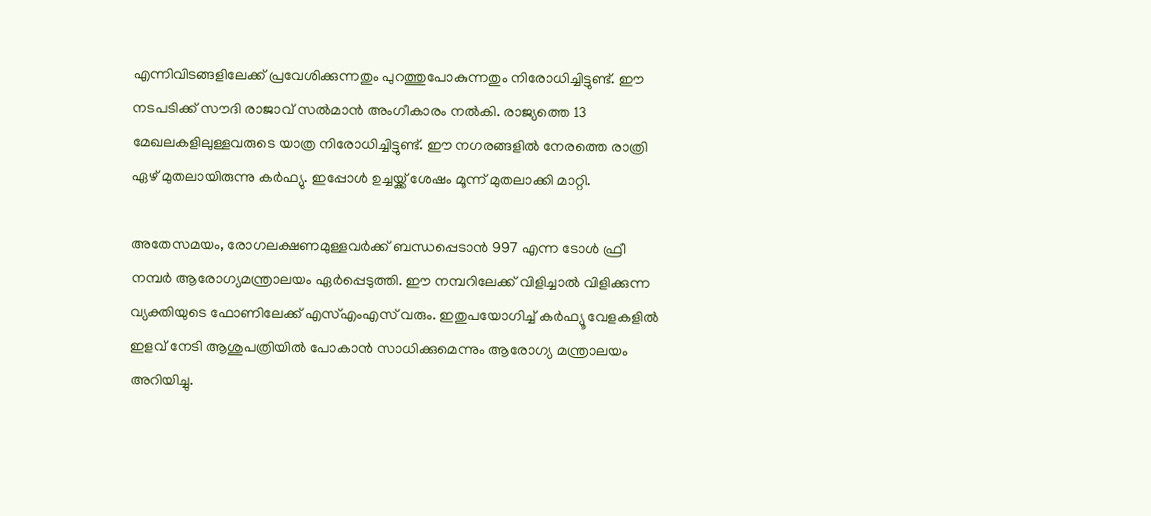എന്നിവിടങ്ങളിലേക്ക് പ്രവേശിക്കുന്നതും പുറത്തുപോകുന്നതും നിരോധിച്ചിട്ടുണ്ട്. ഈ നടപടിക്ക് സൗദി രാജാവ് സല്‍മാന്‍ അംഗീകാരം നല്‍കി. രാജ്യത്തെ 13 മേഖലകളിലുള്ളവരുടെ യാത്ര നിരോധിച്ചിട്ടുണ്ട്. ഈ നഗരങ്ങളില്‍ നേരത്തെ രാത്രി ഏഴ് മുതലായിരുന്നു കര്‍ഫ്യു. ഇപ്പോള്‍ ഉച്ചയ്ക്ക് ശേഷം മൂന്ന് മുതലാക്കി മാറ്റി.

അതേസമയം, രോഗലക്ഷണമുള്ളവര്‍ക്ക് ബന്ധപ്പെടാന്‍ 997 എന്ന ടോള്‍ ഫ്രീ നമ്പര്‍ ആരോഗ്യമന്ത്രാലയം ഏര്‍പ്പെടുത്തി. ഈ നമ്പറിലേക്ക് വിളിച്ചാല്‍ വിളിക്കുന്ന വ്യക്തിയുടെ ഫോണിലേക്ക് എസ്എംഎസ് വരും. ഇതുപയോഗിച്ച് കര്‍ഫ്യൂ വേളകളില്‍ ഇളവ് നേടി ആശുപത്രിയില്‍ പോകാന്‍ സാധിക്കുമെന്നും ആരോഗ്യ മന്ത്രാലയം അറിയിച്ചു.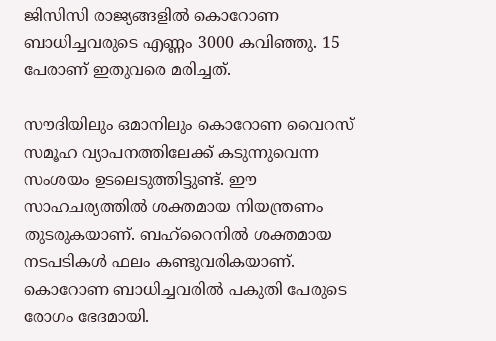ജിസിസി രാജ്യങ്ങളില്‍ കൊറോണ ബാധിച്ചവരുടെ എണ്ണം 3000 കവിഞ്ഞു. 15 പേരാണ് ഇതുവരെ മരിച്ചത്.

സൗദിയിലും ഒമാനിലും കൊറോണ വൈറസ് സമൂഹ വ്യാപനത്തിലേക്ക് കടുന്നുവെന്ന സംശയം ഉടലെടുത്തിട്ടുണ്ട്. ഈ സാഹചര്യത്തില്‍ ശക്തമായ നിയന്ത്രണം തുടരുകയാണ്. ബഹ്‌റൈനില്‍ ശക്തമായ നടപടികള്‍ ഫലം കണ്ടുവരികയാണ്. കൊറോണ ബാധിച്ചവരില്‍ പകുതി പേരുടെ രോഗം ഭേദമായി.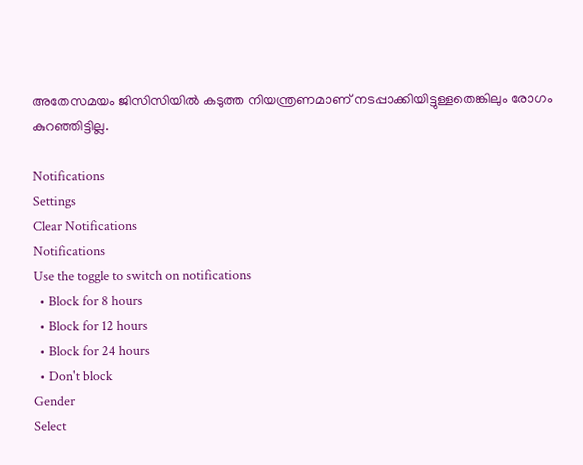അതേസമയം ജിസിസിയില്‍ കടുത്ത നിയന്ത്രണമാണ് നടപ്പാക്കിയിട്ടുള്ളതെങ്കിലും രോഗം കുറഞ്ഞിട്ടില്ല.

Notifications
Settings
Clear Notifications
Notifications
Use the toggle to switch on notifications
  • Block for 8 hours
  • Block for 12 hours
  • Block for 24 hours
  • Don't block
Gender
Select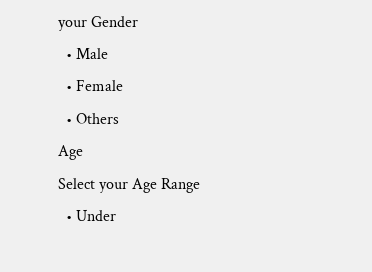your Gender
  • Male
  • Female
  • Others
Age
Select your Age Range
  • Under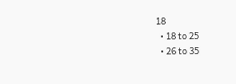18
  • 18 to 25
  • 26 to 35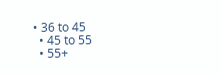• 36 to 45
  • 45 to 55
  • 55+